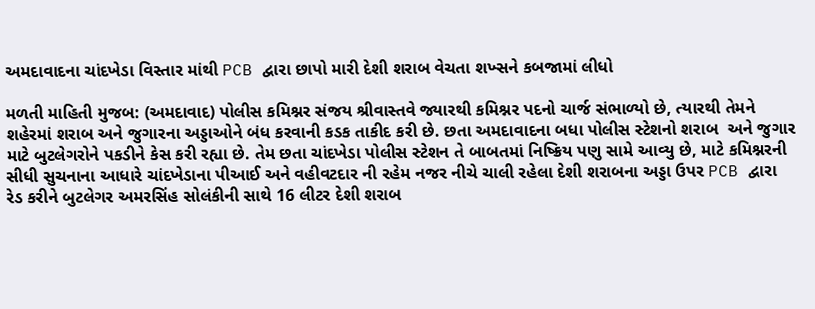અમદાવાદના ચાંદખેડા વિસ્તાર માંથી PCB દ્વારા છાપો મારી દેશી શરાબ વેચતા શખ્સને કબજામાં લીધો

મળતી માહિતી મુજબ: (અમદાવાદ) પોલીસ કમિશ્નર સંજય શ્રીવાસ્તવે જ્યારથી કમિશ્નર પદનો ચાર્જ સંભાળ્યો છે, ત્યારથી તેમને શહેરમાં શરાબ અને જુગારના અડ્ડાઓને બંધ કરવાની કડક તાકીદ કરી છે. છતા અમદાવાદના બધા પોલીસ સ્ટેશનો શરાબ  અને જુગાર માટે બુટલેગરોને પકડીને કેસ કરી રહ્યા છે. તેમ છતા ચાંદખેડા પોલીસ સ્ટેશન તે બાબતમાં નિષ્ક્રિય પણુ સામે આવ્યુ છે, માટે કમિશ્નરની સીધી સુચનાના આધારે ચાંદખેડાના પીઆઈ અને વહીવટદાર ની રહેમ નજર નીચે ચાલી રહેલા દેશી શરાબના અડ્ડા ઉપર PCB દ્વારા રેડ કરીને બુટલેગર અમરસિંહ સોલંકીની સાથે 16 લીટર દેશી શરાબ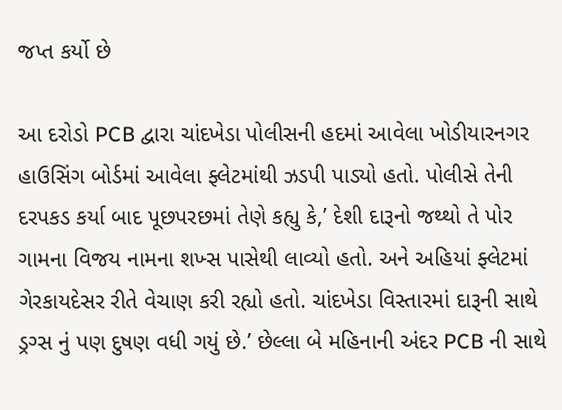જપ્ત કર્યો છે

આ દરોડો PCB દ્વારા ચાંદખેડા પોલીસની હદમાં આવેલા ખોડીયારનગર હાઉસિંગ બોર્ડમાં આવેલા ફ્લેટમાંથી ઝડપી પાડ્યો હતો. પોલીસે તેની દરપકડ કર્યા બાદ પૂછપરછમાં તેણે કહ્યુ કે,’ દેશી દારૂનો જથ્થો તે પોર ગામના વિજય નામના શખ્સ પાસેથી લાવ્યો હતો. અને અહિયાં ફ્લેટમાં ગેરકાયદેસર રીતે વેચાણ કરી રહ્યો હતો. ચાંદખેડા વિસ્તારમાં દારૂની સાથે ડ્રગ્સ નું પણ દુષણ વધી ગયું છે.’ છેલ્લા બે મહિનાની અંદર PCB ની સાથે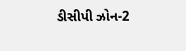ડીસીપી ઝોન-2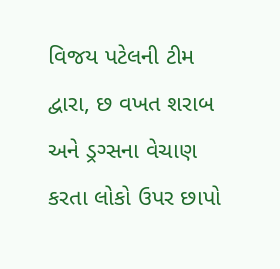વિજય પટેલની ટીમ દ્વારા, છ વખત શરાબ અને ડ્રગ્સના વેચાણ કરતા લોકો ઉપર છાપો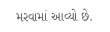મરવામાં આવ્યો છે.